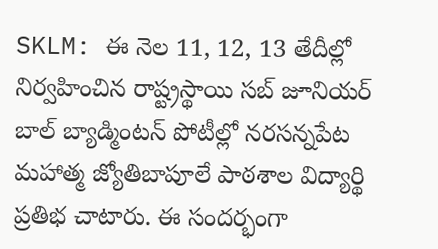SKLM: ఈ నెల 11, 12, 13 తేదీల్లో నిర్వహించిన రాష్ట్రస్థాయి సబ్ జూనియర్ బాల్ బ్యాడ్మింటన్ పోటీల్లో నరసన్నపేట మహాత్మ జ్యోతిబాపూలే పాఠశాల విద్యార్థి ప్రతిభ చాటారు. ఈ సందర్భంగా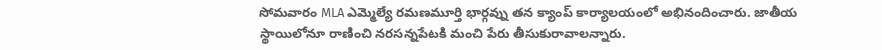సోమవారం MLA ఎమ్మెల్యే రమణమూర్తి భార్గవ్ను తన క్యాంప్ కార్యాలయంలో అభినందించారు. జాతీయ స్థాయిలోనూ రాణించి నరసన్నపేటకి మంచి పేరు తీసుకురావాలన్నారు.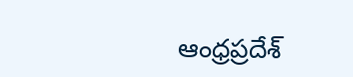ఆంధ్రప్రదేశ్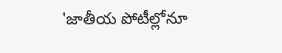'జాతీయ పోటీల్లోనూ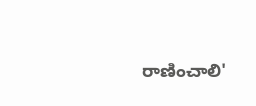రాణించాలి'